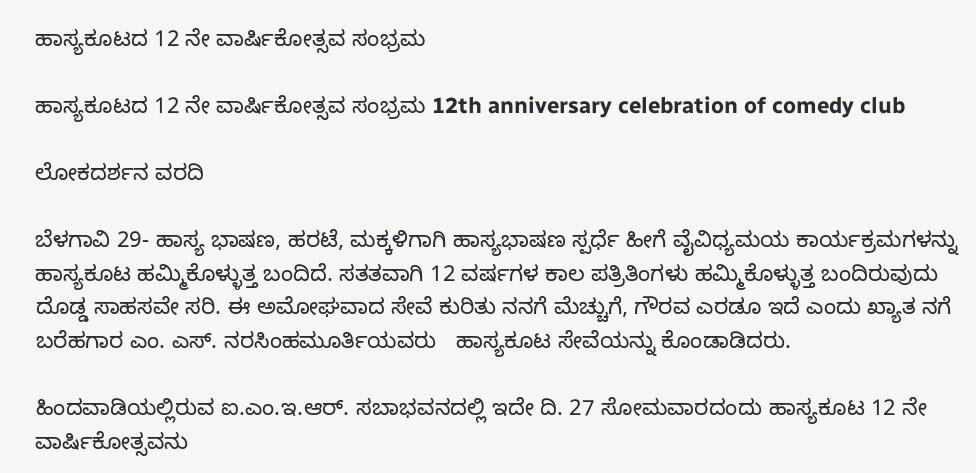ಹಾಸ್ಯಕೂಟದ 12 ನೇ ವಾರ್ಷಿಕೋತ್ಸವ ಸಂಭ್ರಮ

ಹಾಸ್ಯಕೂಟದ 12 ನೇ ವಾರ್ಷಿಕೋತ್ಸವ ಸಂಭ್ರಮ 12th anniversary celebration of comedy club

ಲೋಕದರ್ಶನ ವರದಿ

ಬೆಳಗಾವಿ 29- ಹಾಸ್ಯ ಭಾಷಣ, ಹರಟೆ, ಮಕ್ಕಳಿಗಾಗಿ ಹಾಸ್ಯಭಾಷಣ ಸ್ಪರ್ಧೆ ಹೀಗೆ ವೈವಿಧ್ಯಮಯ ಕಾರ್ಯಕ್ರಮಗಳನ್ನು ಹಾಸ್ಯಕೂಟ ಹಮ್ಮಿಕೊಳ್ಳುತ್ತ ಬಂದಿದೆ. ಸತತವಾಗಿ 12 ವರ್ಷಗಳ ಕಾಲ ಪತ್ರಿತಿಂಗಳು ಹಮ್ಮಿಕೊಳ್ಳುತ್ತ ಬಂದಿರುವುದು ದೊಡ್ಡ ಸಾಹಸವೇ ಸರಿ. ಈ ಅಮೋಘವಾದ ಸೇವೆ ಕುರಿತು ನನಗೆ ಮೆಚ್ಚುಗೆ, ಗೌರವ ಎರಡೂ ಇದೆ ಎಂದು ಖ್ಯಾತ ನಗೆ ಬರೆಹಗಾರ ಎಂ. ಎಸ್‌. ನರಸಿಂಹಮೂರ್ತಿಯವರು   ಹಾಸ್ಯಕೂಟ ಸೇವೆಯನ್ನು ಕೊಂಡಾಡಿದರು.

ಹಿಂದವಾಡಿಯಲ್ಲಿರುವ ಐ.ಎಂ.ಇ.ಆರ್‌. ಸಬಾಭವನದಲ್ಲಿ ಇದೇ ದಿ. 27 ಸೋಮವಾರದಂದು ಹಾಸ್ಯಕೂಟ 12 ನೇ ವಾರ್ಷಿಕೋತ್ಸವನು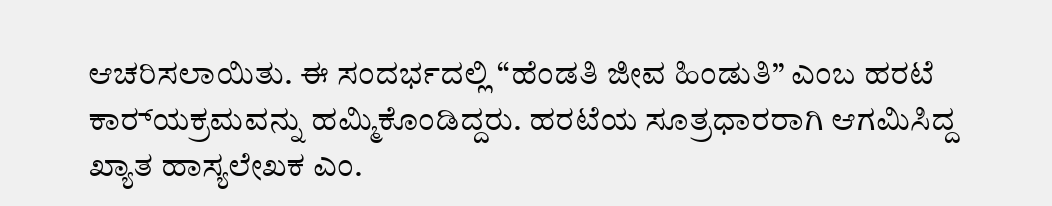ಆಚರಿಸಲಾಯಿತು. ಈ ಸಂದರ್ಭದಲ್ಲಿ “ಹೆಂಡತಿ ಜೀವ ಹಿಂಡುತಿ” ಎಂಬ ಹರಟೆ ಕಾರ‌್ಯಕ್ರಮವನ್ನು ಹಮ್ಮಿಕೊಂಡಿದ್ದರು. ಹರಟೆಯ ಸೂತ್ರಧಾರರಾಗಿ ಆಗಮಿಸಿದ್ದ ಖ್ಯಾತ ಹಾಸ್ಯಲೇಖಕ ಎಂ.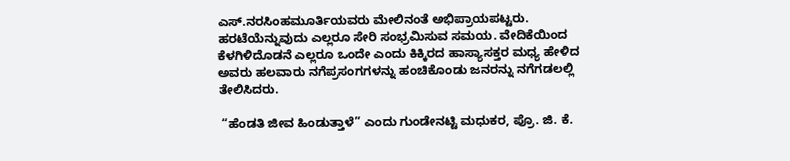ಎಸ್‌.ನರಸಿಂಹಮೂರ್ತಿಯವರು ಮೇಲಿನಂತೆ ಅಭಿಪ್ರಾಯಪಟ್ಟರು.  ಹರಟೆಯೆನ್ನುವುದು ಎಲ್ಲರೂ ಸೇರಿ ಸಂಭ್ರಮಿಸುವ ಸಮಯ. ವೇದಿಕೆಯಿಂದ ಕೆಳಗಿಳಿದೊಡನೆ ಎಲ್ಲರೂ ಒಂದೇ ಎಂದು ಕಿಕ್ಕಿರದ ಹಾಸ್ಯಾಸಕ್ತರ ಮಧ್ಯ ಹೇಳಿದ ಅವರು ಹಲವಾರು ನಗೆಪ್ರಸಂಗಗಳನ್ನು ಹಂಚಿಕೊಂಡು ಜನರನ್ನು ನಗೆಗಡಲಲ್ಲಿ ತೇಲಿಸಿದರು.

 “ಹೆಂಡತಿ ಜೀವ ಹಿಂಡುತ್ತಾಳೆ” ಎಂದು ಗುಂಡೇನಟ್ಟಿ ಮಧುಕರ, ಪ್ರೊ. ಜಿ. ಕೆ.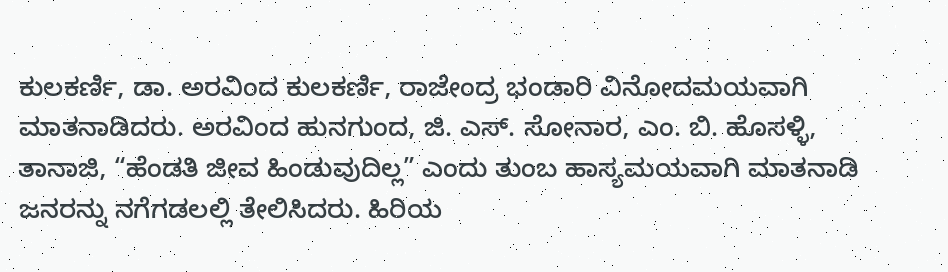ಕುಲಕರ್ಣಿ, ಡಾ. ಅರವಿಂದ ಕುಲಕರ್ಣಿ, ರಾಜೇಂದ್ರ ಭಂಡಾರಿ ವಿನೋದಮಯವಾಗಿ ಮಾತನಾಡಿದರು. ಅರವಿಂದ ಹುನಗುಂದ, ಜಿ. ಎಸ್‌. ಸೋನಾರ, ಎಂ. ಬಿ. ಹೊಸಳ್ಳಿ, ತಾನಾಜಿ, “ಹೆಂಡತಿ ಜೀವ ಹಿಂಡುವುದಿಲ್ಲ” ಎಂದು ತುಂಬ ಹಾಸ್ಯಮಯವಾಗಿ ಮಾತನಾಡಿ ಜನರನ್ನು ನಗೆಗಡಲಲ್ಲಿ ತೇಲಿಸಿದರು. ಹಿರಿಯ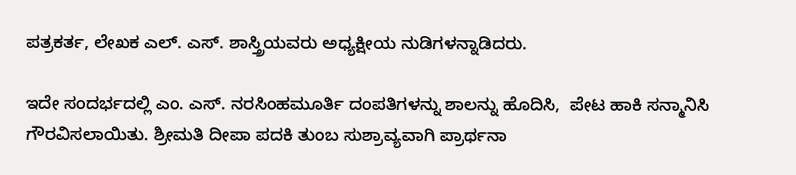ಪತ್ರಕರ್ತ, ಲೇಖಕ ಎಲ್‌. ಎಸ್‌. ಶಾಸ್ತ್ರಿಯವರು ಅಧ್ಯಕ್ಷೀಯ ನುಡಿಗಳನ್ನಾಡಿದರು.

ಇದೇ ಸಂದರ್ಭದಲ್ಲಿ ಎಂ. ಎಸ್‌. ನರಸಿಂಹಮೂರ್ತಿ ದಂಪತಿಗಳನ್ನು ಶಾಲನ್ನು ಹೊದಿಸಿ,  ಪೇಟ ಹಾಕಿ ಸನ್ಮಾನಿಸಿ ಗೌರವಿಸಲಾಯಿತು. ಶ್ರೀಮತಿ ದೀಪಾ ಪದಕಿ ತುಂಬ ಸುಶ್ರಾವ್ಯವಾಗಿ ಪ್ರಾರ್ಥನಾ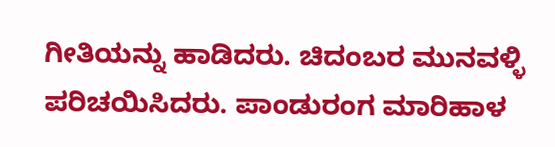ಗೀತಿಯನ್ನು ಹಾಡಿದರು. ಚಿದಂಬರ ಮುನವಳ್ಳಿ ಪರಿಚಯಿಸಿದರು. ಪಾಂಡುರಂಗ ಮಾರಿಹಾಳ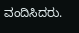ವಂದಿಸಿದರು.